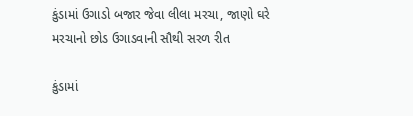કુંડામાં ઉગાડો બજાર જેવા લીલા મરચા, જાણો ઘરે મરચાનો છોડ ઉગાડવાની સૌથી સરળ રીત

કુંડામાં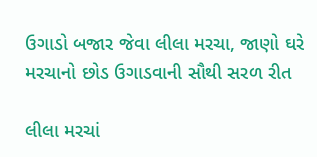ઉગાડો બજાર જેવા લીલા મરચા, જાણો ઘરે મરચાનો છોડ ઉગાડવાની સૌથી સરળ રીત

લીલા મરચાં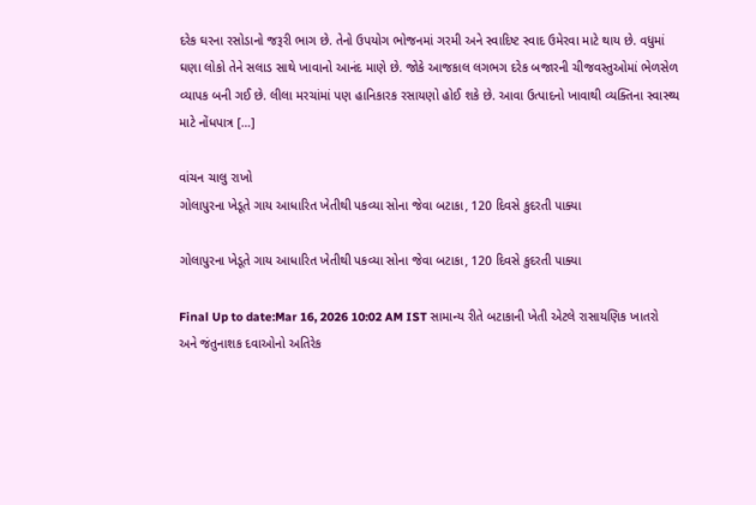દરેક ઘરના રસોડાનો જરૂરી ભાગ છે. તેનો ઉપયોગ ભોજનમાં ગરમી અને સ્વાદિષ્ટ સ્વાદ ઉમેરવા માટે થાય છે. વધુમાં ઘણા લોકો તેને સલાડ સાથે ખાવાનો આનંદ માણે છે. જોકે આજકાલ લગભગ દરેક બજારની ચીજવસ્તુઓમાં ભેળસેળ વ્યાપક બની ગઈ છે. લીલા મરચાંમાં પણ હાનિકારક રસાયણો હોઈ શકે છે. આવા ઉત્પાદનો ખાવાથી વ્યક્તિના સ્વાસ્થ્ય માટે નોંધપાત્ર […]

વાંચન ચાલુ રાખો
ગોલાપુરના ખેડૂતે ગાય આધારિત ખેતીથી પકવ્યા સોના જેવા બટાકા, 120 દિવસે કુદરતી પાક્યા

ગોલાપુરના ખેડૂતે ગાય આધારિત ખેતીથી પકવ્યા સોના જેવા બટાકા, 120 દિવસે કુદરતી પાક્યા

Final Up to date:Mar 16, 2026 10:02 AM IST સામાન્ય રીતે બટાકાની ખેતી એટલે રાસાયણિક ખાતરો અને જંતુનાશક દવાઓનો અતિરેક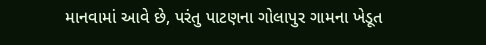માનવામાં આવે છે, પરંતુ પાટણના ગોલાપુર ગામના ખેડૂત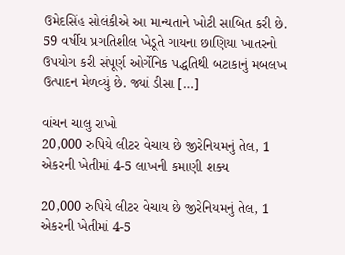ઉમેદસિંહ સોલંકીએ આ માન્યતાને ખોટી સાબિત કરી છે. 59 વર્ષીય પ્રગતિશીલ ખેડૂતે ગાયના છાણિયા ખાતરનો ઉપયોગ કરી સંપૂર્ણ ઓર્ગેનિક પદ્ધતિથી બટાકાનું મબલખ ઉત્પાદન મેળવ્યું છે. જ્યાં ડીસા […]

વાંચન ચાલુ રાખો
20,000 રુપિયે લીટર વેચાય છે જીરેનિયમનું તેલ, 1 એકરની ખેતીમાં 4-5 લાખની કમાણી શક્ય

20,000 રુપિયે લીટર વેચાય છે જીરેનિયમનું તેલ, 1 એકરની ખેતીમાં 4-5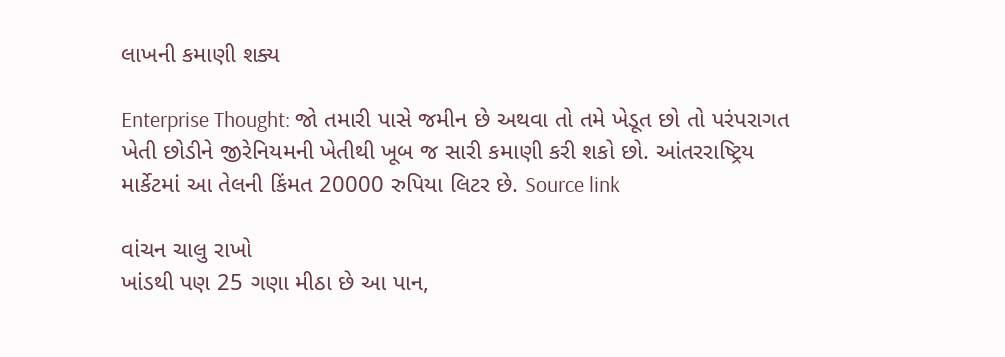લાખની કમાણી શક્ય

Enterprise Thought: જો તમારી પાસે જમીન છે અથવા તો તમે ખેડૂત છો તો પરંપરાગત ખેતી છોડીને જીરેનિયમની ખેતીથી ખૂબ જ સારી કમાણી કરી શકો છો. આંતરરાષ્ટ્રિય માર્કેટમાં આ તેલની કિંમત 20000 રુપિયા લિટર છે. Source link

વાંચન ચાલુ રાખો
ખાંડથી પણ 25 ગણા મીઠા છે આ પાન,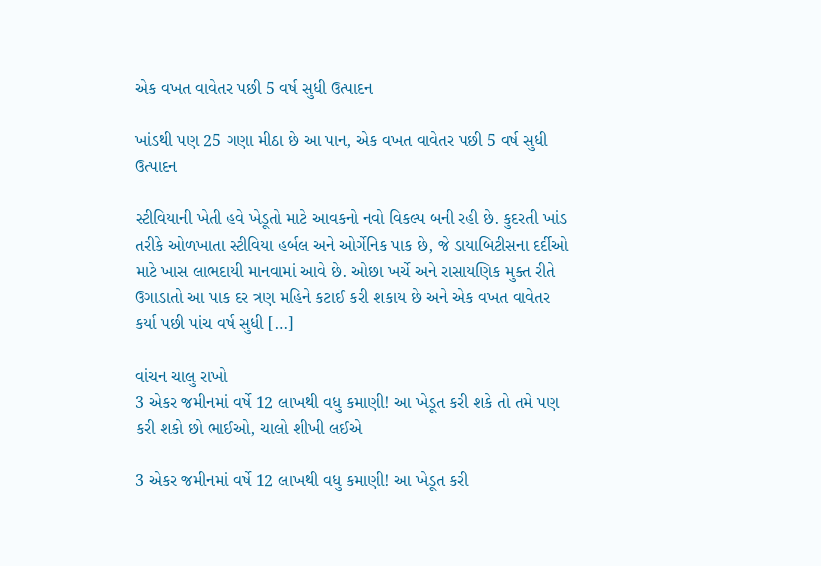એક વખત વાવેતર પછી 5 વર્ષ સુધી ઉત્પાદન

ખાંડથી પણ 25 ગણા મીઠા છે આ પાન, એક વખત વાવેતર પછી 5 વર્ષ સુધી ઉત્પાદન

સ્ટીવિયાની ખેતી હવે ખેડૂતો માટે આવકનો નવો વિકલ્પ બની રહી છે. કુદરતી ખાંડ તરીકે ઓળખાતા સ્ટીવિયા હર્બલ અને ઓર્ગેનિક પાક છે, જે ડાયાબિટીસના દર્દીઓ માટે ખાસ લાભદાયી માનવામાં આવે છે. ઓછા ખર્ચે અને રાસાયણિક મુક્ત રીતે ઉગાડાતો આ પાક દર ત્રણ મહિને કટાઈ કરી શકાય છે અને એક વખત વાવેતર કર્યા પછી પાંચ વર્ષ સુધી […]

વાંચન ચાલુ રાખો
3 એકર જમીનમાં વર્ષે 12 લાખથી વધુ કમાણી! આ ખેડૂત કરી શકે તો તમે પણ કરી શકો છો ભાઈઓ, ચાલો શીખી લઈએ

3 એકર જમીનમાં વર્ષે 12 લાખથી વધુ કમાણી! આ ખેડૂત કરી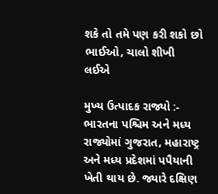શકે તો તમે પણ કરી શકો છો ભાઈઓ, ચાલો શીખી લઈએ

મુખ્ય ઉત્પાદક રાજ્યો :- ભારતના પશ્ચિમ અને મધ્ય રાજ્યોમાં ગુજરાત, મહારાષ્ટ્ર અને મધ્ય પ્રદેશમાં પપૈયાની ખેતી થાય છે. જ્યારે દક્ષિણ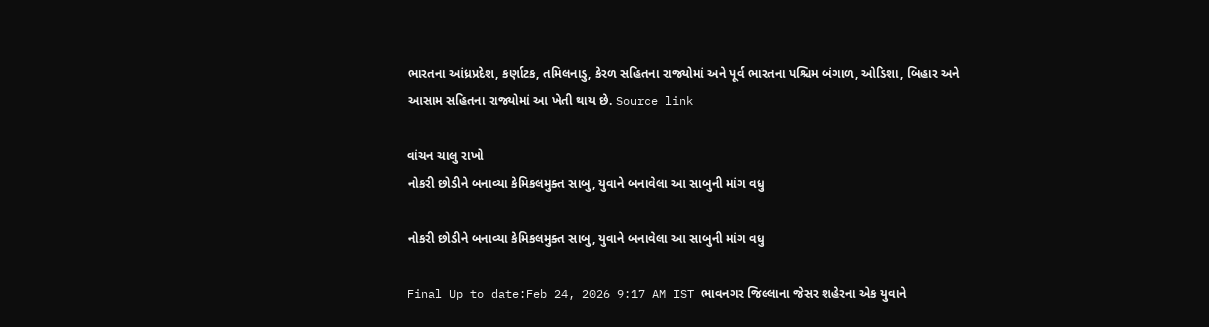ભારતના આંધ્રપ્રદેશ, કર્ણાટક, તમિલનાડુ, કેરળ સહિતના રાજ્યોમાં અને પૂર્વ ભારતના પશ્ચિમ બંગાળ, ઓડિશા, બિહાર અને આસામ સહિતના રાજ્યોમાં આ ખેતી થાય છે. Source link

વાંચન ચાલુ રાખો
નોકરી છોડીને બનાવ્યા કેમિકલમુક્ત સાબુ, યુવાને બનાવેલા આ સાબુની માંગ વધુ

નોકરી છોડીને બનાવ્યા કેમિકલમુક્ત સાબુ, યુવાને બનાવેલા આ સાબુની માંગ વધુ

Final Up to date:Feb 24, 2026 9:17 AM IST ભાવનગર જિલ્લાના જેસર શહેરના એક યુવાને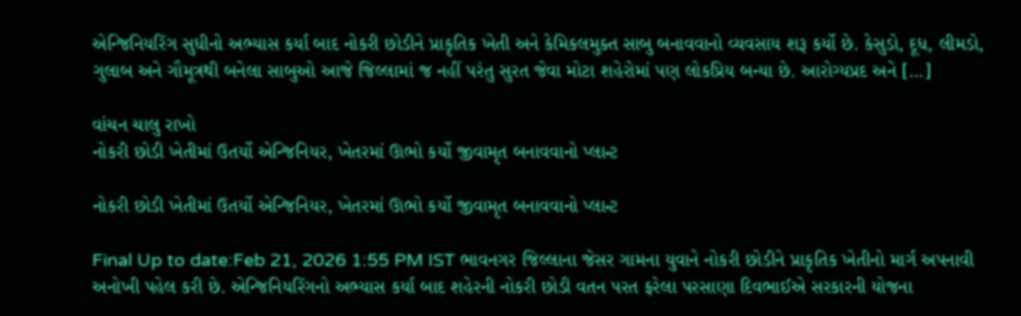એન્જિનિયરિંગ સુધીનો અભ્યાસ કર્યા બાદ નોકરી છોડીને પ્રાકૃતિક ખેતી અને કેમિકલમુક્ત સાબુ બનાવવાનો વ્યવસાય શરૂ કર્યો છે. કેસુડો, દૂધ, લીમડો, ગુલાબ અને ગૌમૂત્રથી બનેલા સાબુઓ આજે જિલ્લામાં જ નહીં પરંતુ સુરત જેવા મોટા શહેરોમાં પણ લોકપ્રિય બન્યા છે. આરોગ્યપ્રદ અને […]

વાંચન ચાલુ રાખો
નોકરી છોડી ખેતીમાં ઉતર્યો એન્જિનિયર, ખેતરમાં ઊભો કર્યો જીવામૃત બનાવવાનો પ્લાન્ટ

નોકરી છોડી ખેતીમાં ઉતર્યો એન્જિનિયર, ખેતરમાં ઊભો કર્યો જીવામૃત બનાવવાનો પ્લાન્ટ

Final Up to date:Feb 21, 2026 1:55 PM IST ભાવનગર જિલ્લાના જેસર ગામના યુવાને નોકરી છોડીને પ્રાકૃતિક ખેતીનો માર્ગ અપનાવી અનોખી પહેલ કરી છે. એન્જિનિયરિંગનો અભ્યાસ કર્યા બાદ શહેરની નોકરી છોડી વતન પરત ફરેલા પરસાણા દિવભાઈએ સરકારની યોજના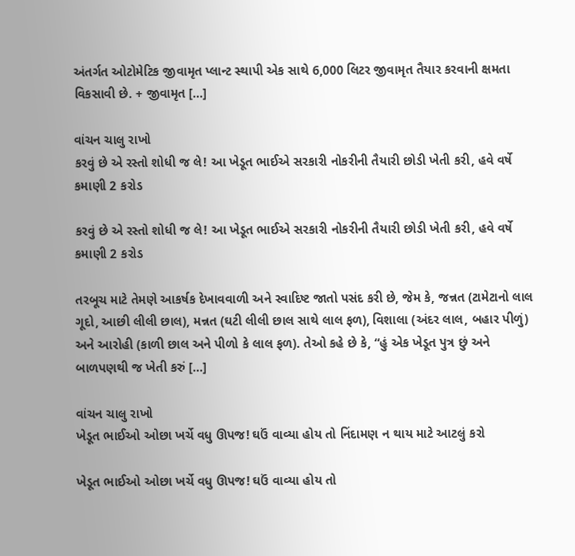અંતર્ગત ઓટોમેટિક જીવામૃત પ્લાન્ટ સ્થાપી એક સાથે 6,000 લિટર જીવામૃત તૈયાર કરવાની ક્ષમતા વિકસાવી છે. + જીવામૃત […]

વાંચન ચાલુ રાખો
કરવું છે એ રસ્તો શોધી જ લે! આ ખેડૂત ભાઈએ સરકારી નોકરીની તૈયારી છોડી ખેતી કરી, હવે વર્ષે કમાણી 2 કરોડ

કરવું છે એ રસ્તો શોધી જ લે! આ ખેડૂત ભાઈએ સરકારી નોકરીની તૈયારી છોડી ખેતી કરી, હવે વર્ષે કમાણી 2 કરોડ

તરબૂચ માટે તેમણે આકર્ષક દેખાવવાળી અને સ્વાદિષ્ટ જાતો પસંદ કરી છે, જેમ કે, જન્નત (ટામેટાનો લાલ ગૂદો, આછી લીલી છાલ), મન્નત (ઘટી લીલી છાલ સાથે લાલ ફળ), વિશાલા (અંદર લાલ, બહાર પીળું) અને આરોહી (કાળી છાલ અને પીળો કે લાલ ફળ). તેઓ કહે છે કે, “હું એક ખેડૂત પુત્ર છું અને બાળપણથી જ ખેતી કરું […]

વાંચન ચાલુ રાખો
ખેડૂત ભાઈઓ ઓછા ખર્ચે વધુ ઊપજ! ઘઉં વાવ્યા હોય તો નિંદામણ ન થાય માટે આટલું કરો

ખેડૂત ભાઈઓ ઓછા ખર્ચે વધુ ઊપજ! ઘઉં વાવ્યા હોય તો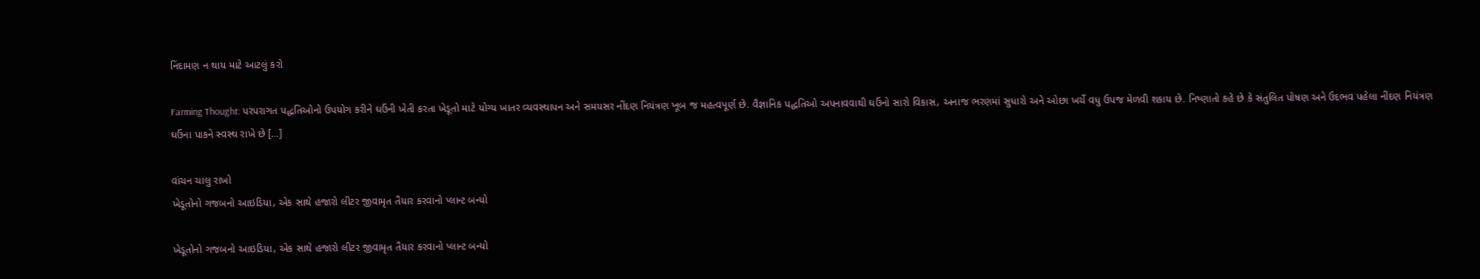નિંદામણ ન થાય માટે આટલું કરો

Farming Thought: પરંપરાગત પદ્ધતિઓનો ઉપયોગ કરીને ઘઉંની ખેતી કરતા ખેડૂતો માટે યોગ્ય ખાતર વ્યવસ્થાપન અને સમયસર નીંદણ નિયંત્રણ ખૂબ જ મહત્વપૂર્ણ છે. વૈજ્ઞાનિક પદ્ધતિઓ અપનાવવાથી ઘઉંનો સારો વિકાસ, અનાજ ભરણમાં સુધારો અને ઓછા ખર્ચે વધુ ઉપજ મેળવી શકાય છે. નિષ્ણાતો કહે છે કે સંતુલિત પોષણ અને ઉદભવ પહેલા નીંદણ નિયંત્રણ ઘઉંના પાકને સ્વસ્થ રાખે છે […]

વાંચન ચાલુ રાખો
ખેડૂતોનો ગજબનો આઇડિયા, એક સાથે હજારો લીટર જીવામૃત તૈયાર કરવાનો પ્લાન્ટ બન્યો

ખેડૂતોનો ગજબનો આઇડિયા, એક સાથે હજારો લીટર જીવામૃત તૈયાર કરવાનો પ્લાન્ટ બન્યો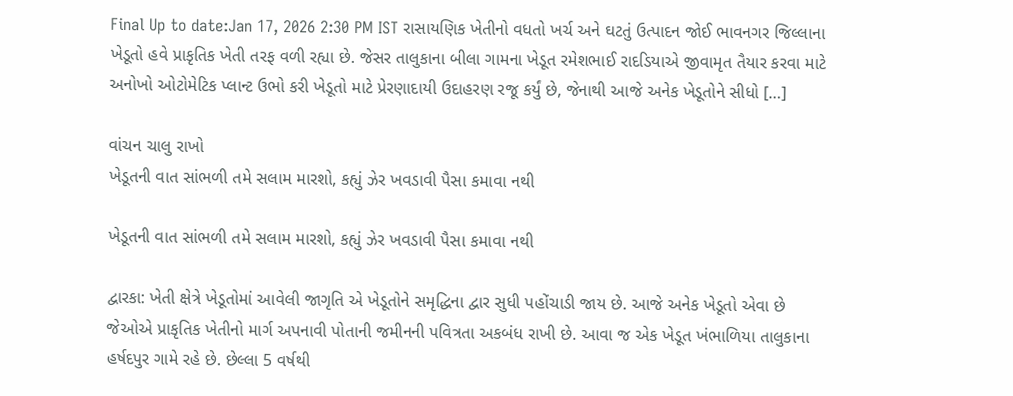Final Up to date:Jan 17, 2026 2:30 PM IST રાસાયણિક ખેતીનો વધતો ખર્ચ અને ઘટતું ઉત્પાદન જોઈ ભાવનગર જિલ્લાના ખેડૂતો હવે પ્રાકૃતિક ખેતી તરફ વળી રહ્યા છે. જેસર તાલુકાના બીલા ગામના ખેડૂત રમેશભાઈ રાદડિયાએ જીવામૃત તૈયાર કરવા માટે અનોખો ઓટોમેટિક પ્લાન્ટ ઉભો કરી ખેડૂતો માટે પ્રેરણાદાયી ઉદાહરણ રજૂ કર્યું છે, જેનાથી આજે અનેક ખેડૂતોને સીધો […]

વાંચન ચાલુ રાખો
ખેડૂતની વાત સાંભળી તમે સલામ મારશો, કહ્યું ઝેર ખવડાવી પૈસા કમાવા નથી

ખેડૂતની વાત સાંભળી તમે સલામ મારશો, કહ્યું ઝેર ખવડાવી પૈસા કમાવા નથી

દ્વારકા: ખેતી ક્ષેત્રે ખેડૂતોમાં આવેલી જાગૃતિ એ ખેડૂતોને સમૃદ્ધિના દ્વાર સુધી પહોંચાડી જાય છે. આજે અનેક ખેડૂતો એવા છે જેઓએ પ્રાકૃતિક ખેતીનો માર્ગ અપનાવી પોતાની જમીનની પવિત્રતા અકબંધ રાખી છે. આવા જ એક ખેડૂત ખંભાળિયા તાલુકાના હર્ષદપુર ગામે રહે છે. છેલ્લા 5 વર્ષથી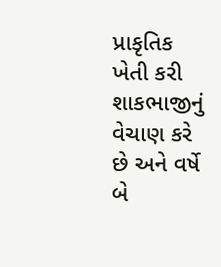પ્રાકૃતિક ખેતી કરી શાકભાજીનું વેચાણ કરે છે અને વર્ષે બે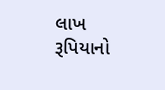લાખ રૂપિયાનો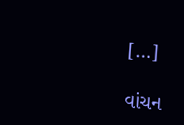[…]

વાંચન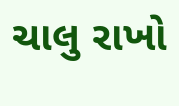ચાલુ રાખો